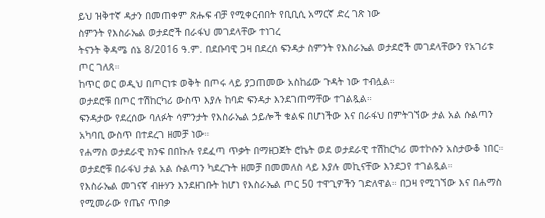ይህ ዝቅተኛ ዳታን በመጠቀም ጽሑፍ ብቻ የሚቀርብበት የቢቢሲ አማርኛ ድረ ገጽ ነው
ስምንት የእስራኤል ወታደሮች በራፋህ መገደላቸው ተነገረ
ትናንት ቅዳሜ ሰኔ 8/2016 ዓ.ም. በደቡባዊ ጋዛ በደረሰ ፍንዳታ ስምንት የእስራኤል ወታደሮች መገደላቸውን የአገሪቱ ጦር ገለጸ።
ከጥር ወር ወዲህ በጦርነቱ ወቅት በጦሩ ላይ ያጋጠመው አስከፊው ጉዳት ነው ተብሏል።
ወታደሮቹ በጦር ተሽከርካሪ ውስጥ እያሉ ከባድ ፍንዳታ እንደገጠማቸው ተገልጿል።
ፍንዳታው የደረሰው ባለፉት ሳምንታት የእስራኤል ኃይሎች ቁልፍ በሆነችው እና በራፋህ በምትገኘው ታል አል ሱልጣን አካባቢ ውስጥ በተደረገ ዘመቻ ነው።
የሐማስ ወታደራዊ ክንፍ በበኩሉ የደፈጣ ጥቃት በማዘጋጀት ሮኬት ወደ ወታደራዊ ተሽከርካሪ መተኮሱን አስታውቆ ነበር።
ወታደሮቹ በራፋህ ታል አል ሱልጣን ካደረጉት ዘመቻ በመመለስ ላይ እያሉ መኪናቸው እንደጋየ ተገልጿል።
የእስራኤል መገናኛ ብዙሃን እንደዘገቡት ከሆነ የእስራኤል ጦር 50 ተዋጊዎችን ገድለዋል። በጋዛ የሚገኘው እና በሐማስ የሚመራው የጤና ጥበቃ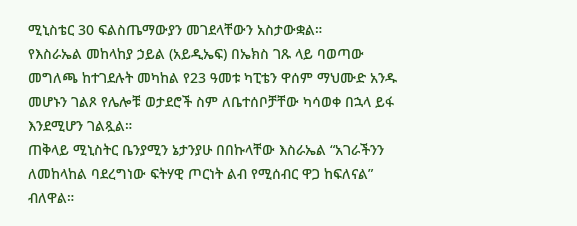ሚኒስቴር 30 ፍልስጤማውያን መገደላቸውን አስታውቋል።
የእስራኤል መከላከያ ኃይል (አይዲኤፍ) በኤክስ ገጹ ላይ ባወጣው መግለጫ ከተገደሉት መካከል የ23 ዓመቱ ካፒቴን ዋሰም ማህሙድ አንዱ መሆኑን ገልጾ የሌሎቹ ወታደሮች ስም ለቤተሰቦቻቸው ካሳወቀ በኋላ ይፋ እንደሚሆን ገልጿል።
ጠቅላይ ሚኒስትር ቤንያሚን ኔታንያሁ በበኩላቸው እስራኤል “አገራችንን ለመከላከል ባደረግነው ፍትሃዊ ጦርነት ልብ የሚሰብር ዋጋ ከፍለናል” ብለዋል።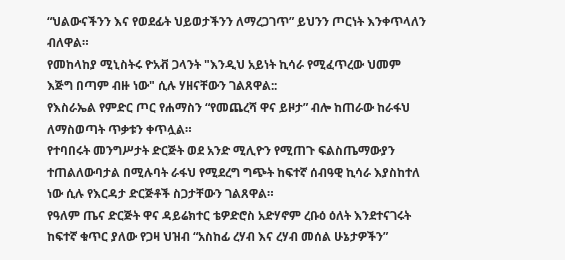“ህልውናችንን እና የወደፊት ህይወታችንን ለማረጋገጥ” ይህንን ጦርነት እንቀጥላለን ብለዋል።
የመከላከያ ሚኒስትሩ ዮአቭ ጋላንት "እንዲህ አይነት ኪሳራ የሚፈጥረው ህመም እጅግ በጣም ብዙ ነው" ሲሉ ሃዘናቸውን ገልጸዋል::
የእስራኤል የምድር ጦር የሐማስን “የመጨረሻ ዋና ይዞታ” ብሎ ከጠራው ከራፋህ ለማስወጣት ጥቃቱን ቀጥሏል።
የተባበሩት መንግሥታት ድርጅት ወደ አንድ ሚሊዮን የሚጠጉ ፍልስጤማውያን ተጠልለውባታል በሚሉባት ራፋህ የሚደረግ ግጭት ከፍተኛ ሰብዓዊ ኪሳራ እያስከተለ ነው ሲሉ የእርዳታ ድርጅቶች ስጋታቸውን ገልጸዋል።
የዓለም ጤና ድርጅት ዋና ዳይሬክተር ቴዎድሮስ አድሃኖም ረቡዕ ዕለት እንደተናገሩት ከፍተኛ ቁጥር ያለው የጋዛ ህዝብ “አስከፊ ረሃብ እና ረሃብ መሰል ሁኔታዎችን”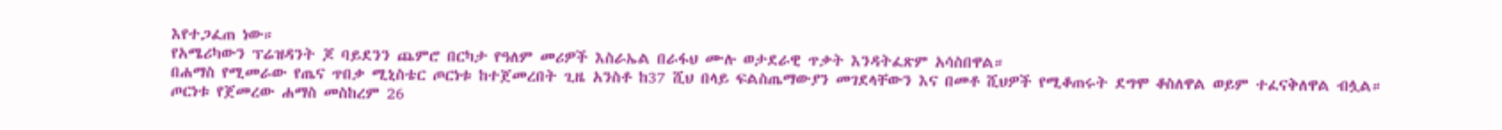እየተጋፈጠ ነው።
የአሜሪካውን ፕሬዝዳንት ጆ ባይደንን ጨምሮ በርካታ የዓለም መሪዎች እስራኤል በራፋህ ሙሉ ወታደራዊ ጥቃት እንዳትፈጽም አሳስበዋል።
በሐማስ የሚመራው የጤና ጥበቃ ሚኒስቴር ጦርነቱ ከተጀመረበት ጊዜ አንስቶ ከ37 ሺህ በላይ ፍልስጤማውያን መገደላቸውን እና በመቶ ሺህዎች የሚቆጠሩት ደግሞ ቆስለዋል ወይም ተፈናቅለዋል ብሏል።
ጦርነቱ የጀመረው ሐማስ መስከረም 26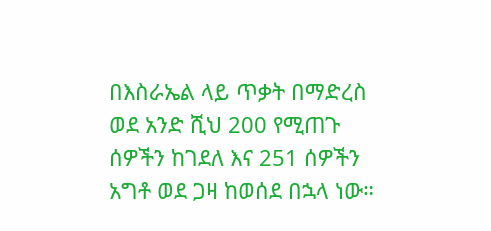በእስራኤል ላይ ጥቃት በማድረስ ወደ አንድ ሺህ 200 የሚጠጉ ሰዎችን ከገደለ እና 251 ሰዎችን አግቶ ወደ ጋዛ ከወሰደ በኋላ ነው።